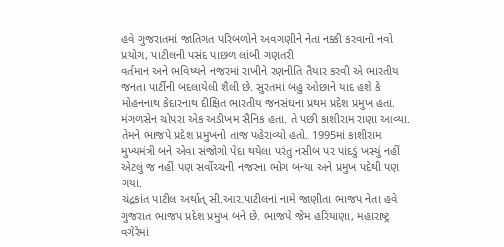હવે ગુજરાતમાં જાતિગત પરિબળોને અવગણીને નેતા નક્કી કરવાનો નવો પ્રયોગ, પાટીલની પસંદ પાછળ લાંબી ગણતરી
વર્તમાન અને ભવિષ્યને નજરમાં રાખીને રણનીતિ તૈયાર કરવી એ ભારતીય જનતા પાર્ટીની બદલાયેલી શૈલી છે. સુરતમાં બહુ ઓછાને યાદ હશે કે મોહનનાથ કેદારનાથ દીક્ષિત ભારતીય જનસંઘના પ્રથમ પ્રદેશ પ્રમુખ હતા. મંગળસેન ચોપરા એક અડીખમ સૈનિક હતા. તે પછી કાશીરામ રાણા આવ્યા. તેમને ભાજપે પ્રદેશ પ્રમુખનો તાજ પહેરાવ્યો હતો. 1995માં કાશીરામ મુખ્યમંત્રી બને એવા સંજોગો પેદા થયેલા પરંતુ નસીબ પર પાંદડું ખસ્યું નહીં એટલું જ નહીં પણ સર્વોચ્ચની નજરના ભોગ બન્યા અને પ્રમુખ પદેથી પણ ગયા.
ચંદ્રકાંત પાટીલ અર્થાત્ સી.આર.પાટીલનાં નામે જાણીતા ભાજપ નેતા હવે ગુજરાત ભાજપ પ્રદેશ પ્રમુખ બને છે. ભાજપે જેમ હરિયાણા, મહારાષ્ટ્ર વગેરેમાં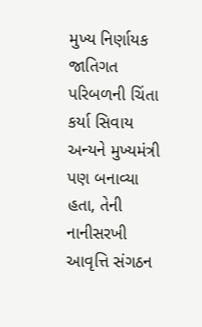મુખ્ય નિર્ણાયક જાતિગત પરિબળની ચિંતા કર્યા સિવાય અન્યને મુખ્યમંત્રી પણ બનાવ્યા હતા, તેની નાનીસરખી આવૃત્તિ સંગઠન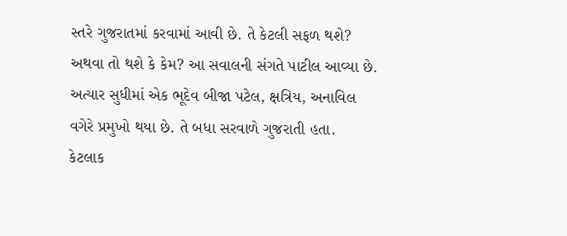સ્તરે ગુજરાતમાં કરવામાં આવી છે. તે કેટલી સફળ થશે? અથવા તો થશે કે કેમ? આ સવાલની સંગતે પાટીલ આવ્યા છે. અત્યાર સુધીમાં એક ભૂદેવ બીજા પટેલ, ક્ષત્રિય, અનાવિલ વગેરે પ્રમુખો થયા છે. તે બધા સરવાળે ગુજરાતી હતા.
કેટલાક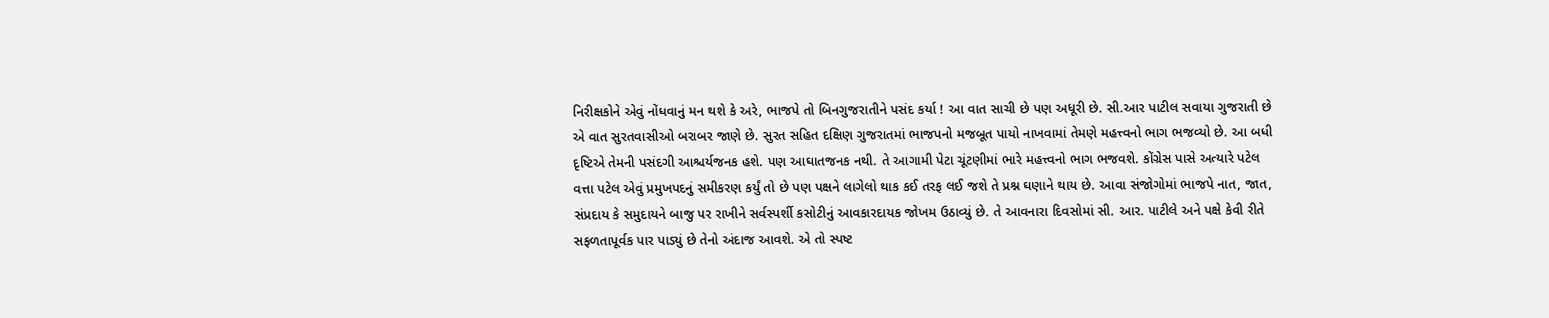નિરીક્ષકોને એવું નોંધવાનું મન થશે કે અરે, ભાજપે તો બિનગુજરાતીને પસંદ કર્યા ! આ વાત સાચી છે પણ અધૂરી છે. સી.આર પાટીલ સવાયા ગુજરાતી છે એ વાત સુરતવાસીઓ બરાબર જાણે છે. સુરત સહિત દક્ષિણ ગુજરાતમાં ભાજપનો મજબૂત પાયો નાખવામાં તેમણે મહત્ત્વનો ભાગ ભજવ્યો છે. આ બધી દૃષ્ટિએ તેમની પસંદગી આશ્ચર્યજનક હશે. પણ આઘાતજનક નથી. તે આગામી પેટા ચૂંટણીમાં ભારે મહત્ત્વનો ભાગ ભજવશે. કોંગ્રેસ પાસે અત્યારે પટેલ વત્તા પટેલ એવું પ્રમુખપદનું સમીકરણ કર્યું તો છે પણ પક્ષને લાગેલો થાક કઈ તરફ લઈ જશે તે પ્રશ્ન ઘણાને થાય છે. આવા સંજોગોમાં ભાજપે નાત, જાત, સંપ્રદાય કે સમુદાયને બાજુ પર રાખીને સર્વસ્પર્શી કસોટીનું આવકારદાયક જોખમ ઉઠાવ્યું છે. તે આવનારા દિવસોમાં સી. આર. પાટીલે અને પક્ષે કેવી રીતે સફળતાપૂર્વક પાર પાડ્યું છે તેનો અંદાજ આવશે. એ તો સ્પષ્ટ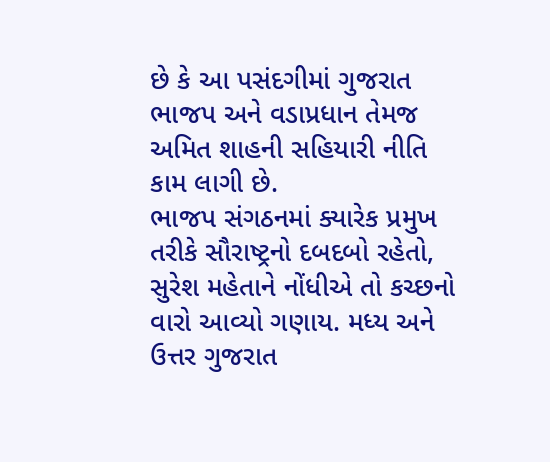છે કે આ પસંદગીમાં ગુજરાત ભાજપ અને વડાપ્રધાન તેમજ અમિત શાહની સહિયારી નીતિ કામ લાગી છે.
ભાજપ સંગઠનમાં ક્યારેક પ્રમુખ તરીકે સૌરાષ્ટ્રનો દબદબો રહેતો, સુરેશ મહેતાને નોંધીએ તો કચ્છનો વારો આવ્યો ગણાય. મધ્ય અને ઉત્તર ગુજરાત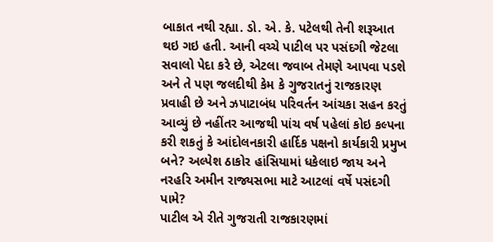બાકાત નથી રહ્યા. ડો. એ. કે. પટેલથી તેની શરૂઆત થઇ ગઇ હતી. આની વચ્ચે પાટીલ પર પસંદગી જેટલા સવાલો પેદા કરે છે, એટલા જવાબ તેમણે આપવા પડશે અને તે પણ જલદીથી કેમ કે ગુજરાતનું રાજકારણ પ્રવાહી છે અને ઝપાટાબંધ પરિવર્તન આંચકા સહન કરતું આવ્યું છે નહીંતર આજથી પાંચ વર્ષ પહેલાં કોઇ કલ્પના કરી શકતું કે આંદોલનકારી હાર્દિક પક્ષનો કાર્યકારી પ્રમુખ બને? અલ્પેશ ઠાકોર હાંસિયામાં ધકેલાઇ જાય અને નરહરિ અમીન રાજ્યસભા માટે આટલાં વર્ષે પસંદગી પામે?
પાટીલ એ રીતે ગુજરાતી રાજકારણમાં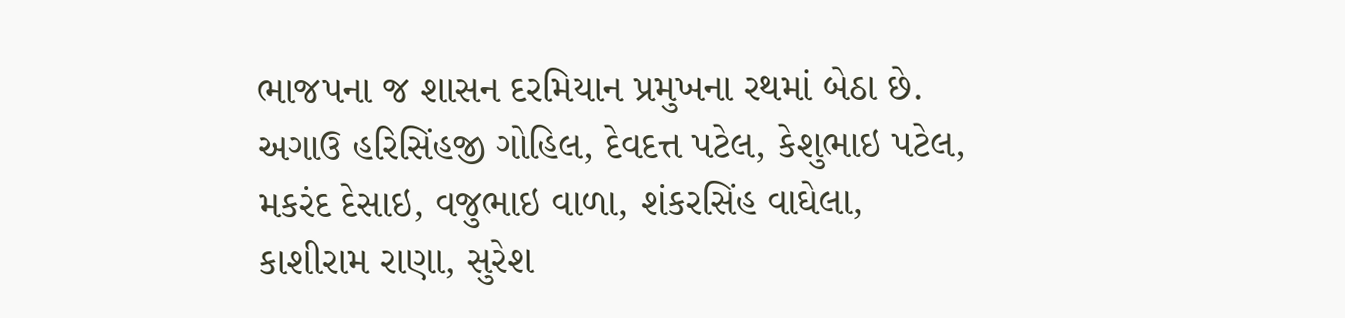ભાજપના જ શાસન દરમિયાન પ્રમુખના રથમાં બેઠા છે. અગાઉ હરિસિંહજી ગોહિલ, દેવદત્ત પટેલ, કેશુભાઇ પટેલ, મકરંદ દેસાઇ, વજુભાઇ વાળા, શંકરસિંહ વાઘેલા, કાશીરામ રાણા, સુરેશ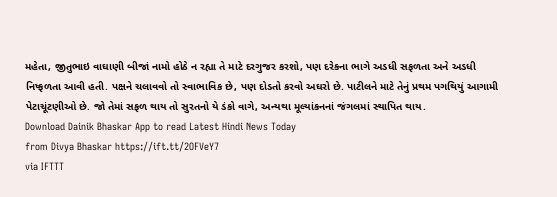મહેતા, જીતુભાઇ વાઘાણી બીજાં નામો હોઠે ન રહ્યા તે માટે દરગુજર કરશો, પણ દરેકના ભાગે અડધી સફળતા અને અડધી નિષ્ફળતા આવી હતી. પક્ષને ચલાવવો તો સ્વાભાવિક છે, પણ દોડતો કરવો અઘરો છે. પાટીલને માટે તેનું પ્રથમ પગથિયું આગામી પેટાચૂંટણીઓ છે. જો તેમાં સફળ થાય તો સુરતનો યે ડંકો વાગે, અન્યથા મૂલ્યાંકનનાં જંગલમાં સ્થાપિત થાય.
Download Dainik Bhaskar App to read Latest Hindi News Today
from Divya Bhaskar https://ift.tt/2OFVeY7
via IFTTT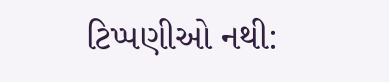ટિપ્પણીઓ નથી: